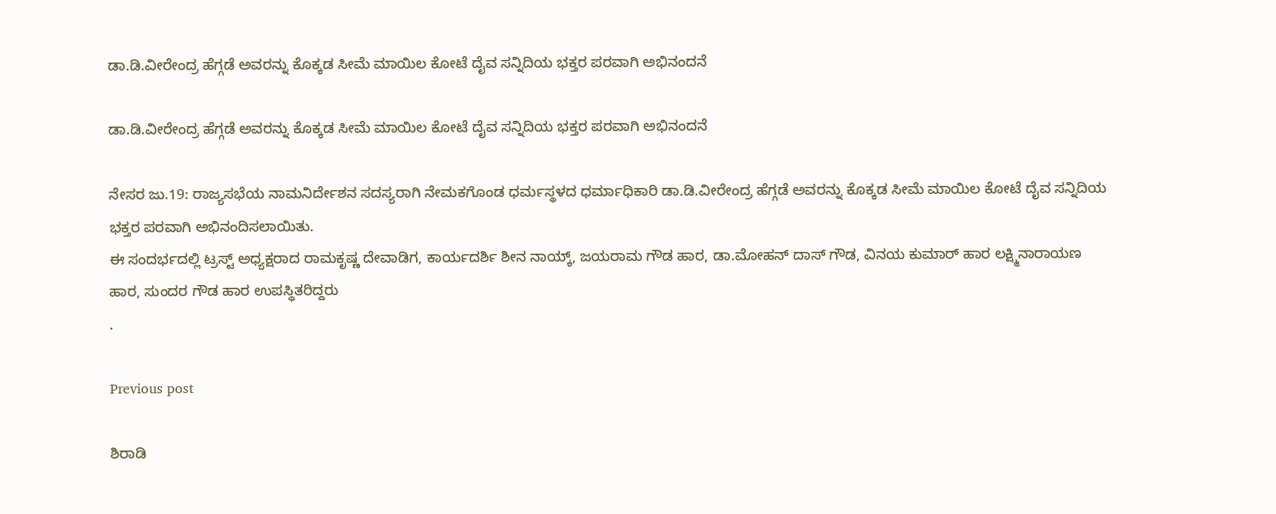ಡಾ.ಡಿ.ವೀರೇಂದ್ರ ಹೆಗ್ಗಡೆ ಅವರನ್ನು ಕೊಕ್ಕಡ ಸೀಮೆ ಮಾಯಿಲ ಕೋಟೆ ದೈವ ಸನ್ನಿದಿಯ ಭಕ್ತರ ಪರವಾಗಿ ಅಭಿನಂದನೆ

ಡಾ.ಡಿ.ವೀರೇಂದ್ರ ಹೆಗ್ಗಡೆ ಅವರನ್ನು ಕೊಕ್ಕಡ ಸೀಮೆ ಮಾಯಿಲ ಕೋಟೆ ದೈವ ಸನ್ನಿದಿಯ ಭಕ್ತರ ಪರವಾಗಿ ಅಭಿನಂದನೆ

ನೇಸರ ಜು.19: ರಾಜ್ಯಸಭೆಯ ನಾಮನಿರ್ದೇಶನ ಸದಸ್ಯರಾಗಿ ನೇಮಕಗೊಂಡ ಧರ್ಮಸ್ಥಳದ ಧರ್ಮಾಧಿಕಾರಿ ಡಾ.ಡಿ.ವೀರೇಂದ್ರ ಹೆಗ್ಗಡೆ ಅವರನ್ನು ಕೊಕ್ಕಡ ಸೀಮೆ ಮಾಯಿಲ ಕೋಟೆ ದೈವ ಸನ್ನಿದಿಯ ಭಕ್ತರ ಪರವಾಗಿ ಅಭಿನಂದಿಸಲಾಯಿತು.
ಈ ಸಂದರ್ಭದಲ್ಲಿ ಟ್ರಸ್ಟ್ ಅಧ್ಯಕ್ಷರಾದ ರಾಮಕೃಷ್ಣ ದೇವಾಡಿಗ, ಕಾರ್ಯದರ್ಶಿ ಶೀನ ನಾಯ್ಕ್, ಜಯರಾಮ ಗೌಡ ಹಾರ, ಡಾ.ಮೋಹನ್ ದಾಸ್ ಗೌಡ, ವಿನಯ ಕುಮಾರ್ ಹಾರ ಲಕ್ಷ್ಮಿನಾರಾಯಣ ಹಾರ, ಸುಂದರ ಗೌಡ ಹಾರ ಉಪಸ್ಥಿತರಿದ್ದರು
.

Previous post

ಶಿರಾಡಿ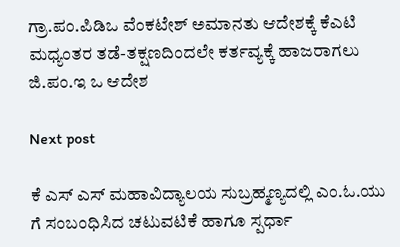ಗ್ರಾ.ಪಂ.ಪಿಡಿಒ ವೆಂಕಟೇಶ್ ಅಮಾನತು ಆದೇಶಕ್ಕೆ ಕೆಎಟಿ ಮಧ್ಯಂತರ ತಡೆ-ತಕ್ಷಣದಿಂದಲೇ ಕರ್ತವ್ಯಕ್ಕೆ ಹಾಜರಾಗಲು ಜಿ.ಪಂ.ಇ ಒ ಆದೇಶ

Next post

ಕೆ ಎಸ್ ಎಸ್ ಮಹಾವಿದ್ಯಾಲಯ ಸುಬ್ರಹ್ಮಣ್ಯದಲ್ಲಿ ಎಂ.ಓ.ಯು ಗೆ ಸಂಬಂಧಿಸಿದ ಚಟುವಟಿಕೆ ಹಾಗೂ ಸ್ಪರ್ಧಾ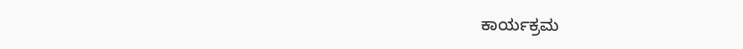ಕಾರ್ಯಕ್ರಮ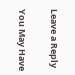Leave a Reply

You May Have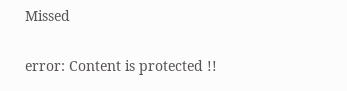Missed

error: Content is protected !!